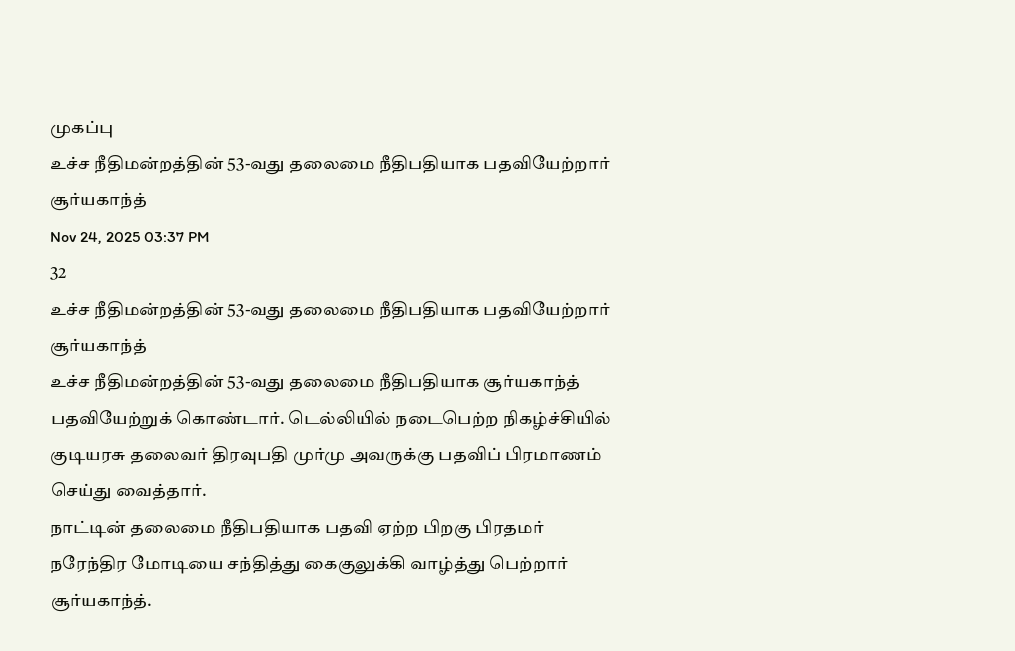முகப்பு
உச்ச நீதிமன்றத்தின் 53-வது தலைமை நீதிபதியாக பதவியேற்றார் சூர்யகாந்த்
Nov 24, 2025 03:37 PM
32
உச்ச நீதிமன்றத்தின் 53-வது தலைமை நீதிபதியாக பதவியேற்றார் சூர்யகாந்த்
உச்ச நீதிமன்றத்தின் 53-வது தலைமை நீதிபதியாக சூர்யகாந்த் பதவியேற்றுக் கொண்டார். டெல்லியில் நடைபெற்ற நிகழ்ச்சியில் குடியரசு தலைவர் திரவுபதி முர்மு அவருக்கு பதவிப் பிரமாணம் செய்து வைத்தார்.
நாட்டின் தலைமை நீதிபதியாக பதவி ஏற்ற பிறகு பிரதமர் நரேந்திர மோடியை சந்தித்து கைகுலுக்கி வாழ்த்து பெற்றார் சூர்யகாந்த்.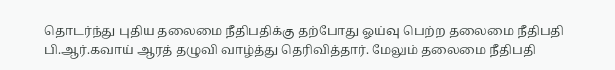தொடர்ந்து புதிய தலைமை நீதிபதிக்கு தற்போது ஓய்வு பெற்ற தலைமை நீதிபதி பி.ஆர்.கவாய் ஆரத் தழுவி வாழ்த்து தெரிவித்தார். மேலும் தலைமை நீதிபதி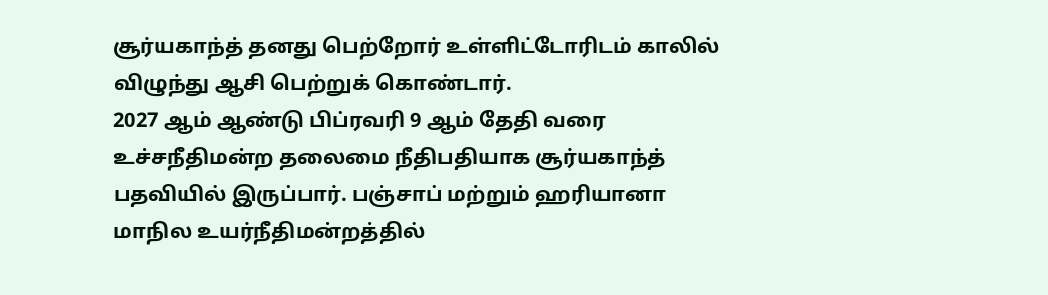சூர்யகாந்த் தனது பெற்றோர் உள்ளிட்டோரிடம் காலில் விழுந்து ஆசி பெற்றுக் கொண்டார்.
2027 ஆம் ஆண்டு பிப்ரவரி 9 ஆம் தேதி வரை உச்சநீதிமன்ற தலைமை நீதிபதியாக சூர்யகாந்த் பதவியில் இருப்பார். பஞ்சாப் மற்றும் ஹரியானா மாநில உயர்நீதிமன்றத்தில்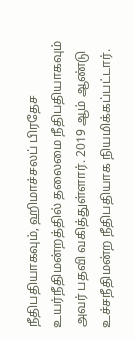நீதிபதியாகவும், ஹிமாச்சலப் பிரதேச உயர்நீதிமன்றத்தில் தலைமை நீதிபதியாகவும் அவர் பதவி வகித்துள்ளார். 2019 ஆம் ஆண்டு உச்சநீதிமன்ற நீதிபதியாக நியமிக்கப்பட்டார்.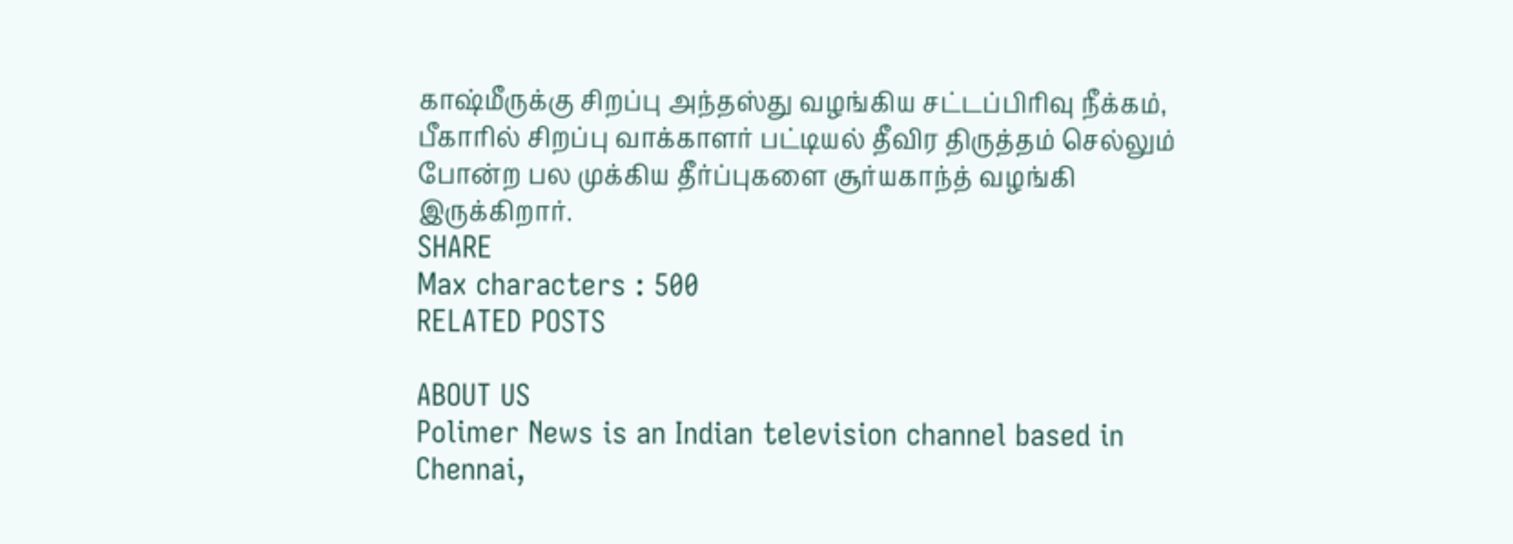காஷ்மீருக்கு சிறப்பு அந்தஸ்து வழங்கிய சட்டப்பிரிவு நீக்கம், பீகாரில் சிறப்பு வாக்காளர் பட்டியல் தீவிர திருத்தம் செல்லும் போன்ற பல முக்கிய தீர்ப்புகளை சூர்யகாந்த் வழங்கி இருக்கிறார்.
SHARE
Max characters : 500
RELATED POSTS

ABOUT US
Polimer News is an Indian television channel based in Chennai,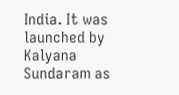India. It was launched by Kalyana Sundaram as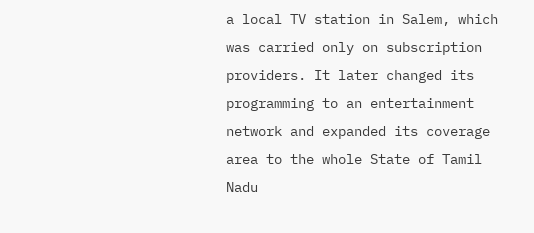a local TV station in Salem, which was carried only on subscription providers. It later changed its programming to an entertainment network and expanded its coverage area to the whole State of Tamil Nadu